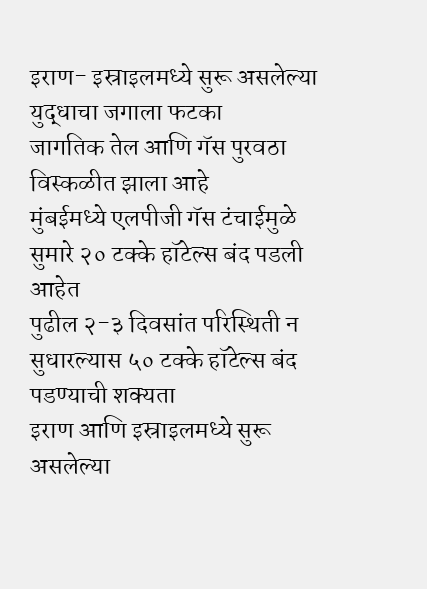इराण- इस्राइलमध्ये सुरू असलेल्या युद्धाचा जगाला फटका
जागतिक तेल आणि गॅस पुरवठा विस्कळीत झाला आहे
मुंबईमध्ये एलपीजी गॅस टंचाईमुळे सुमारे २० टक्के हॉटेल्स बंद पडली आहेत
पुढील २-३ दिवसांत परिस्थिती न सुधारल्यास ५० टक्के हॉटेल्स बंद पडण्याची शक्यता
इराण आणि इस्राइलमध्ये सुरू असलेल्या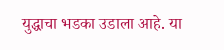युद्धाचा भडका उडाला आहे. या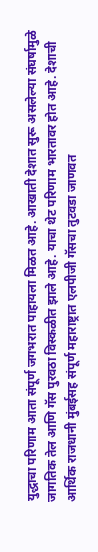युद्धाचा परिणाम आता संपूर्ण जगभरात पाहायला मिळत आहे. आखाती देशात सुरू असलेल्या संघर्षामुळे जागतिक तेल आणि गॅस पुरवठा विस्कळीत झाले आहे. याचा थेट परिणाम भारतावर होत आहे. देशाची आर्थिक राजधानी मुंबईसह संपूर्ण महाराष्ट्रात एलपीजी गॅसचा तुटवडा जाणवत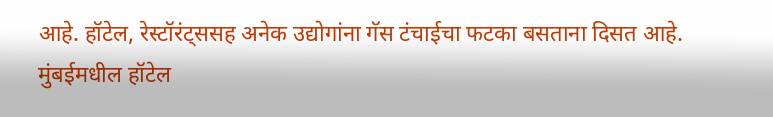आहे. हॉटेल, रेस्टॉरंट्ससह अनेक उद्योगांना गॅस टंचाईचा फटका बसताना दिसत आहे.
मुंबईमधील हॉटेल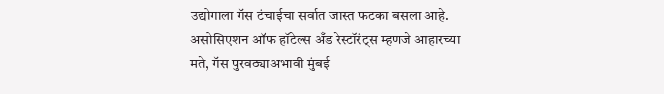उद्योगाला गॅस टंचाईचा सर्वात जास्त फटका बसला आहे. असोसिएशन ऑफ हॉटेल्स अँड रेस्टॉरंट्स म्हणजे आहारच्या मते, गॅस पुरवठ्याअभावी मुंबई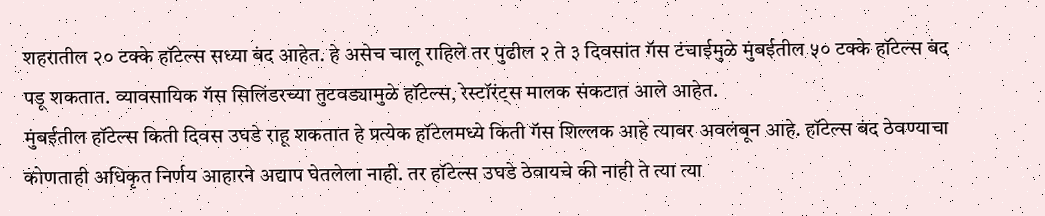शहरातील २० टक्के हॉटेल्स सध्या बंद आहेत. हे असेच चालू राहिले तर पुढील २ ते ३ दिवसांत गॅस टंचाईमुळे मुंबईतील ५० टक्के हॉटेल्स बंद पडू शकतात. व्यावसायिक गॅस सिलिंडरच्या तुटवड्यामुळे हॉटेल्स, रेस्टॉरंट्स मालक संकटात आले आहेत.
मुंबईतील हॉटेल्स किती दिवस उघडे राहू शकतात हे प्रत्येक हॉटेलमध्ये किती गॅस शिल्लक आहे त्यावर अवलंबून आहे. हॉटेल्स बंद ठेवण्याचा कोणताही अधिकृत निर्णय आहारने अद्याप घेतलेला नाही. तर हॉटेल्स उघडे ठेवायचे की नाही ते त्या त्या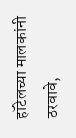हॉटेलच्या मालकांनी ठरवावे,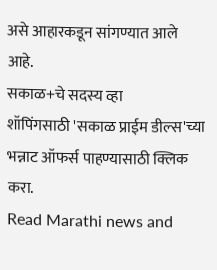असे आहारकडून सांगण्यात आले आहे.
सकाळ+चे सदस्य व्हा
शॉपिंगसाठी 'सकाळ प्राईम डील्स'च्या भन्नाट ऑफर्स पाहण्यासाठी क्लिक करा.
Read Marathi news and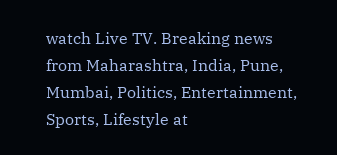watch Live TV. Breaking news from Maharashtra, India, Pune, Mumbai, Politics, Entertainment, Sports, Lifestyle at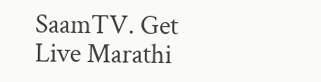SaamTV. Get Live Marathi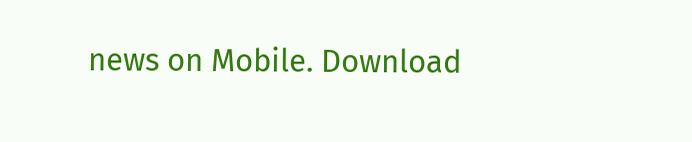news on Mobile. Download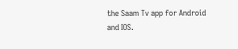the Saam Tv app for Android and IOS.